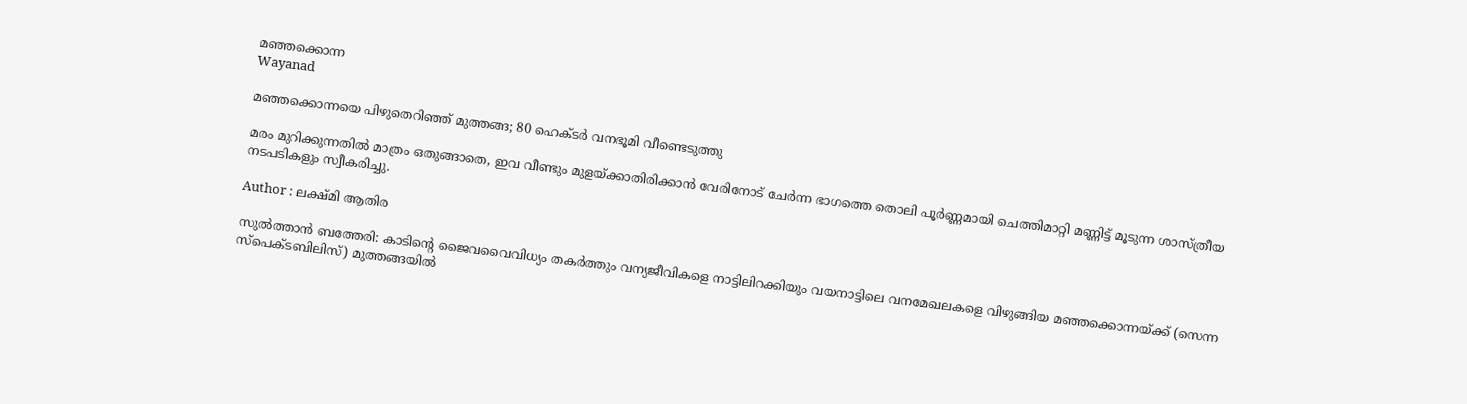മഞ്ഞക്കൊന്ന
Wayanad

മഞ്ഞക്കൊന്നയെ പിഴുതെറിഞ്ഞ് മുത്തങ്ങ; 80 ഹെക്ടർ വനഭൂമി വീണ്ടെടുത്തു

മരം മുറിക്കുന്നതിൽ മാത്രം ഒതുങ്ങാതെ, ഇവ വീണ്ടും മുളയ്ക്കാതിരിക്കാൻ വേരിനോട് ചേർന്ന ഭാഗത്തെ തൊലി പൂർണ്ണമായി ചെത്തിമാറ്റി മണ്ണിട്ട് മൂടുന്ന ശാസ്ത്രീയ നടപടികളും സ്വീകരിച്ചു.

Author : ലക്ഷ്മി ആതിര

സുൽത്താൻ ബത്തേരി: കാടിന്റെ ജൈവവൈവിധ്യം തകർത്തും വന്യജീവികളെ നാട്ടിലിറക്കിയും വയനാട്ടിലെ വനമേഖലകളെ വിഴുങ്ങിയ മഞ്ഞക്കൊന്നയ്ക്ക് (സെന്ന സ്പെക്ടബിലിസ്) മുത്തങ്ങയിൽ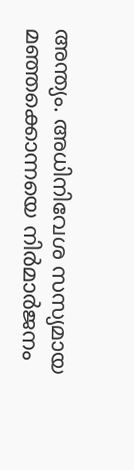അന്ത്യം. അധിനിവേശ സസ്യമായ മഞ്ഞക്കൊന്നയെ നിർമാർജനം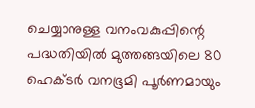ചെയ്യാനുള്ള വനംവകുപ്പിന്റെ പദ്ധതിയിൽ മുത്തങ്ങയിലെ 80 ഹെക്ടർ വനഭൂമി പൂർണമായും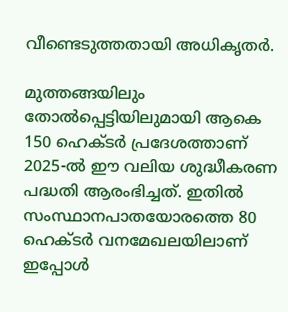വീണ്ടെടുത്തതായി അധികൃതർ.

മുത്തങ്ങയിലും തോൽപ്പെട്ടിയിലുമായി ആകെ 150 ഹെക്ടർ പ്രദേശത്താണ് 2025-ൽ ഈ വലിയ ശുദ്ധീകരണ പദ്ധതി ആരംഭിച്ചത്. ഇതിൽ സംസ്ഥാനപാതയോരത്തെ 80 ഹെക്ടർ വനമേഖലയിലാണ് ഇപ്പോൾ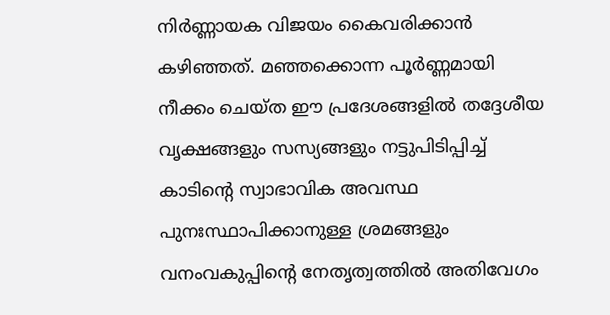നിർണ്ണായക വിജയം കൈവരിക്കാൻ കഴിഞ്ഞത്. മഞ്ഞക്കൊന്ന പൂർണ്ണമായി നീക്കം ചെയ്ത ഈ പ്രദേശങ്ങളിൽ തദ്ദേശീയ വൃക്ഷങ്ങളും സസ്യങ്ങളും നട്ടുപിടിപ്പിച്ച് കാടിന്റെ സ്വാഭാവിക അവസ്ഥ പുനഃസ്ഥാപിക്കാനുള്ള ശ്രമങ്ങളും വനംവകുപ്പിന്റെ നേതൃത്വത്തിൽ അതിവേഗം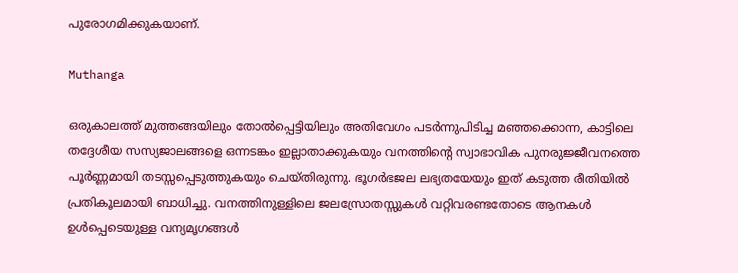പുരോഗമിക്കുകയാണ്.

Muthanga

ഒരുകാലത്ത് മുത്തങ്ങയിലും തോൽപ്പെട്ടിയിലും അതിവേഗം പടർന്നുപിടിച്ച മഞ്ഞക്കൊന്ന, കാട്ടിലെ തദ്ദേശീയ സസ്യജാലങ്ങളെ ഒന്നടങ്കം ഇല്ലാതാക്കുകയും വനത്തിന്റെ സ്വാഭാവിക പുനരുജ്ജീവനത്തെ പൂർണ്ണമായി തടസ്സപ്പെടുത്തുകയും ചെയ്തിരുന്നു. ഭൂഗർഭജല ലഭ്യതയേയും ഇത് കടുത്ത രീതിയിൽ പ്രതികൂലമായി ബാധിച്ചു. വനത്തിനുള്ളിലെ ജലസ്രോതസ്സുകൾ വറ്റിവരണ്ടതോടെ ആനകൾ ഉൾപ്പെടെയുള്ള വന്യമൃഗങ്ങൾ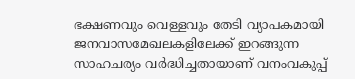ഭക്ഷണവും വെള്ളവും തേടി വ്യാപകമായി ജനവാസമേഖലകളിലേക്ക് ഇറങ്ങുന്ന സാഹചര്യം വർദ്ധിച്ചതായാണ് വനംവകുപ്പ്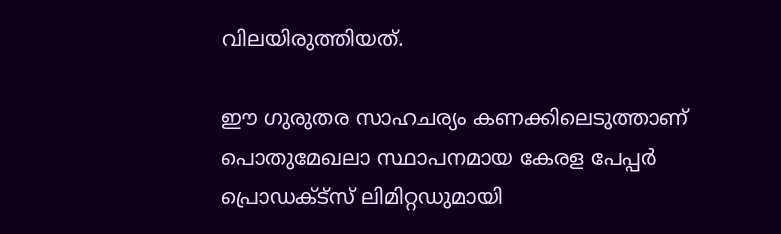വിലയിരുത്തിയത്.

ഈ ഗുരുതര സാഹചര്യം കണക്കിലെടുത്താണ് പൊതുമേഖലാ സ്ഥാപനമായ കേരള പേപ്പർ പ്രൊഡക്ട്സ് ലിമിറ്റഡുമായി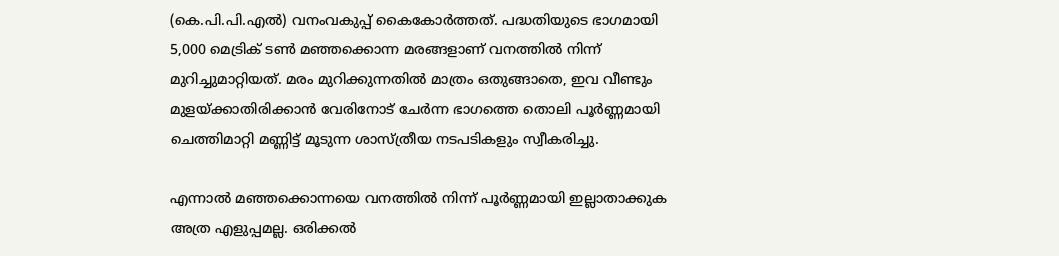(കെ.പി.പി.എൽ) വനംവകുപ്പ് കൈകോർത്തത്. പദ്ധതിയുടെ ഭാഗമായി 5,000 മെട്രിക് ടൺ മഞ്ഞക്കൊന്ന മരങ്ങളാണ് വനത്തിൽ നിന്ന് മുറിച്ചുമാറ്റിയത്. മരം മുറിക്കുന്നതിൽ മാത്രം ഒതുങ്ങാതെ, ഇവ വീണ്ടും മുളയ്ക്കാതിരിക്കാൻ വേരിനോട് ചേർന്ന ഭാഗത്തെ തൊലി പൂർണ്ണമായി ചെത്തിമാറ്റി മണ്ണിട്ട് മൂടുന്ന ശാസ്ത്രീയ നടപടികളും സ്വീകരിച്ചു.

എന്നാൽ മഞ്ഞക്കൊന്നയെ വനത്തിൽ നിന്ന് പൂർണ്ണമായി ഇല്ലാതാക്കുക അത്ര എളുപ്പമല്ല. ഒരിക്കൽ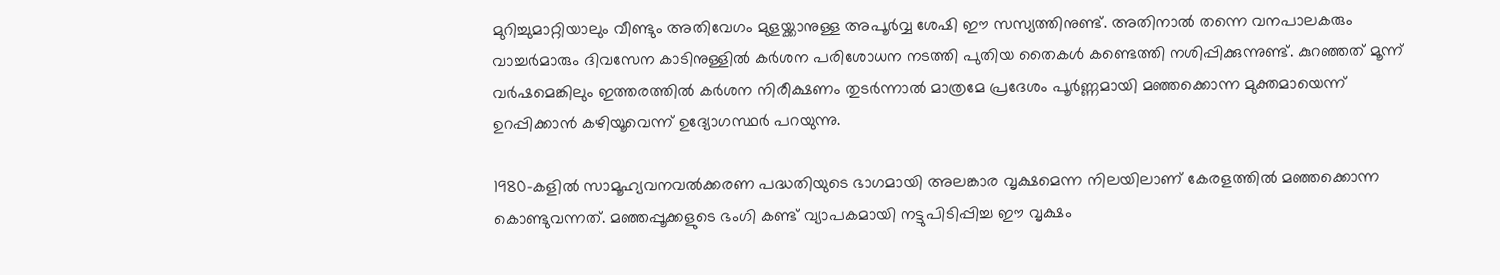മുറിച്ചുമാറ്റിയാലും വീണ്ടും അതിവേഗം മുളയ്ക്കാനുള്ള അപൂർവ്വ ശേഷി ഈ സസ്യത്തിനുണ്ട്. അതിനാൽ തന്നെ വനപാലകരും വാച്ചർമാരും ദിവസേന കാടിനുള്ളിൽ കർശന പരിശോധന നടത്തി പുതിയ തൈകൾ കണ്ടെത്തി നശിപ്പിക്കുന്നുണ്ട്. കുറഞ്ഞത് മൂന്ന് വർഷമെങ്കിലും ഇത്തരത്തിൽ കർശന നിരീക്ഷണം തുടർന്നാൽ മാത്രമേ പ്രദേശം പൂർണ്ണമായി മഞ്ഞക്കൊന്ന മുക്തമായെന്ന് ഉറപ്പിക്കാൻ കഴിയൂവെന്ന് ഉദ്യോഗസ്ഥർ പറയുന്നു.

1980-കളിൽ സാമൂഹ്യവനവൽക്കരണ പദ്ധതിയുടെ ഭാഗമായി അലങ്കാര വൃക്ഷമെന്ന നിലയിലാണ് കേരളത്തിൽ മഞ്ഞക്കൊന്ന കൊണ്ടുവന്നത്. മഞ്ഞപ്പൂക്കളുടെ ഭംഗി കണ്ട് വ്യാപകമായി നട്ടുപിടിപ്പിച്ച ഈ വൃക്ഷം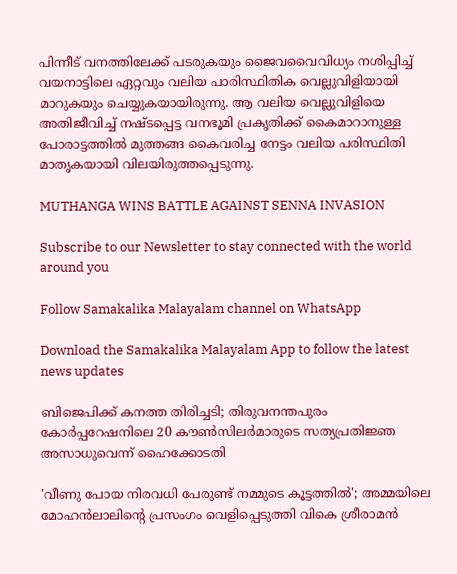പിന്നീട് വനത്തിലേക്ക് പടരുകയും ജൈവവൈവിധ്യം നശിപ്പിച്ച് വയനാട്ടിലെ ഏറ്റവും വലിയ പാരിസ്ഥിതിക വെല്ലുവിളിയായി മാറുകയും ചെയ്യുകയായിരുന്നു. ആ വലിയ വെല്ലുവിളിയെ അതിജീവിച്ച് നഷ്ടപ്പെട്ട വനഭൂമി പ്രകൃതിക്ക് കൈമാറാനുള്ള പോരാട്ടത്തിൽ മുത്തങ്ങ കൈവരിച്ച നേട്ടം വലിയ പരിസ്ഥിതി മാതൃകയായി വിലയിരുത്തപ്പെടുന്നു.

MUTHANGA WINS BATTLE AGAINST SENNA INVASION

Subscribe to our Newsletter to stay connected with the world around you

Follow Samakalika Malayalam channel on WhatsApp

Download the Samakalika Malayalam App to follow the latest news updates

ബിജെപിക്ക് കനത്ത തിരിച്ചടി; തിരുവനന്തപുരം കോര്‍പ്പറേഷനിലെ 20 കൗണ്‍സിലര്‍മാരുടെ സത്യപ്രതിജ്ഞ അസാധുവെന്ന് ഹൈക്കോടതി

'വീണു പോയ നിരവധി പേരുണ്ട് നമ്മുടെ കൂട്ടത്തില്‍'; അമ്മയിലെ മോഹന്‍ലാലിന്റെ പ്രസംഗം വെളിപ്പെടുത്തി വികെ ശ്രീരാമന്‍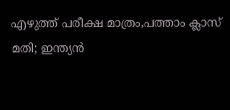എഴുത്ത് പരീക്ഷ മാത്രം,പത്താം ക്ലാസ് മതി; ഇന്ത്യൻ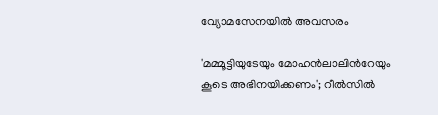വ്യോമസേനയിൽ അവസരം

'മമ്മൂട്ടിയുടേയും മോഹന്‍ലാലിന്‍റേയും കൂടെ അഭിനയിക്കണം'; റീല്‍സില്‍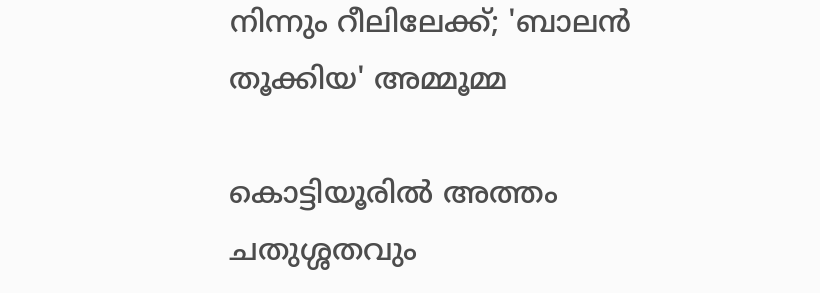നിന്നും റീലിലേക്ക്; 'ബാലന്‍ തൂക്കിയ' അമ്മൂമ്മ

കൊട്ടിയൂരില്‍ അത്തം ചതുശ്ശതവും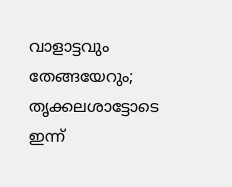വാളാട്ടവും തേങ്ങയേറും; തൃക്കലശാട്ടോടെ ഇന്ന്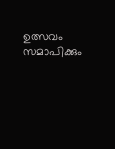ഉത്സവം സമാപിക്കും